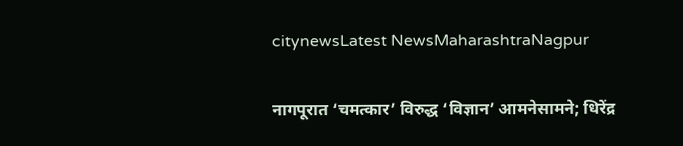citynewsLatest NewsMaharashtraNagpur

नागपूरात ‘चमत्कार’ विरुद्ध ‘विज्ञान’ आमनेसामने; धिरेंद्र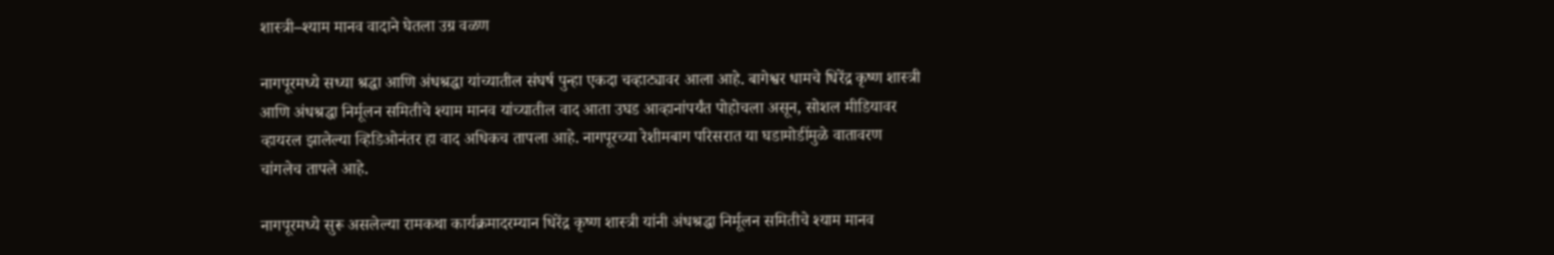शास्त्री–श्याम मानव वादाने घेतला उग्र वळण

नागपूरमध्ये सध्या श्रद्धा आणि अंधश्रद्धा यांच्यातील संघर्ष पुन्हा एकदा चव्हाट्यावर आला आहे. बागेश्वर धामचे धिरेंद्र कृष्ण शास्त्री आणि अंधश्रद्धा निर्मूलन समितीचे श्याम मानव यांच्यातील वाद आता उघड आव्हानांपर्यंत पोहोचला असून, सोशल मीडियावर व्हायरल झालेल्या व्हिडिओनंतर हा वाद अधिकच तापला आहे. नागपूरच्या रेशीमबाग परिसरात या घडामोडींमुळे वातावरण चांगलेच तापले आहे.

नागपूरमध्ये सुरू असलेल्या रामकथा कार्यक्रमादरम्यान धिरेंद्र कृष्ण शास्त्री यांनी अंधश्रद्धा निर्मूलन समितीचे श्याम मानव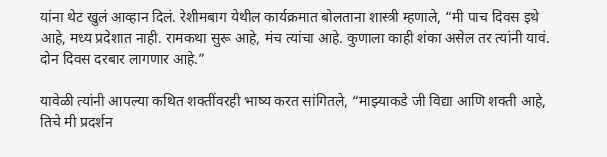यांना थेट खुलं आव्हान दिलं. रेशीमबाग येथील कार्यक्रमात बोलताना शास्त्री म्हणाले, “मी पाच दिवस इथे आहे, मध्य प्रदेशात नाही. रामकथा सुरू आहे, मंच त्यांचा आहे. कुणाला काही शंका असेल तर त्यांनी यावं. दोन दिवस दरबार लागणार आहे.”

यावेळी त्यांनी आपल्या कथित शक्तींवरही भाष्य करत सांगितले, “माझ्याकडे जी विद्या आणि शक्ती आहे, तिचे मी प्रदर्शन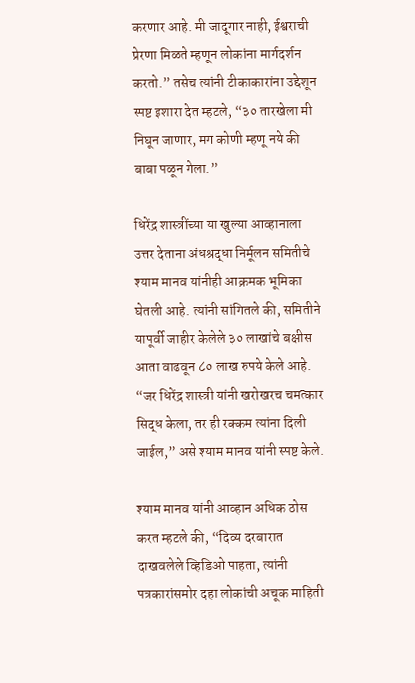करणार आहे. मी जादूगार नाही, ईश्वराची प्रेरणा मिळते म्हणून लोकांना मार्गदर्शन करतो.” तसेच त्यांनी टीकाकारांना उद्देशून स्पष्ट इशारा देत म्हटले, “३० तारखेला मी निघून जाणार, मग कोणी म्हणू नये की बाबा पळून गेला.”

धिरेंद्र शास्त्रींच्या या खुल्या आव्हानाला उत्तर देताना अंधश्रद्धा निर्मूलन समितीचे श्याम मानव यांनीही आक्रमक भूमिका घेतली आहे. त्यांनी सांगितले की, समितीने यापूर्वी जाहीर केलेले ३० लाखांचे बक्षीस आता वाढवून ८० लाख रुपये केले आहे. “जर धिरेंद्र शास्त्री यांनी खरोखरच चमत्कार सिद्ध केला, तर ही रक्कम त्यांना दिली जाईल,” असे श्याम मानव यांनी स्पष्ट केले.

श्याम मानव यांनी आव्हान अधिक ठोस करत म्हटले की, “दिव्य दरबारात दाखवलेले व्हिडिओ पाहता, त्यांनी पत्रकारांसमोर दहा लोकांची अचूक माहिती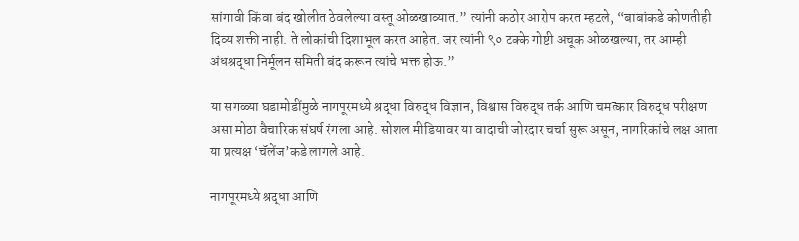सांगावी किंवा बंद खोलीत ठेवलेल्या वस्तू ओळखाव्यात.” त्यांनी कठोर आरोप करत म्हटले, “बाबांकडे कोणतीही दिव्य शक्ती नाही. ते लोकांची दिशाभूल करत आहेत. जर त्यांनी ९० टक्के गोष्टी अचूक ओळखल्या, तर आम्ही अंधश्रद्धा निर्मूलन समिती बंद करून त्यांचे भक्त होऊ.”

या सगळ्या घडामोडींमुळे नागपूरमध्ये श्रद्धा विरुद्ध विज्ञान, विश्वास विरुद्ध तर्क आणि चमत्कार विरुद्ध परीक्षण असा मोठा वैचारिक संघर्ष रंगला आहे. सोशल मीडियावर या वादाची जोरदार चर्चा सुरू असून, नागरिकांचे लक्ष आता या प्रत्यक्ष ‘चॅलेंज’कडे लागले आहे.

नागपूरमध्ये श्रद्धा आणि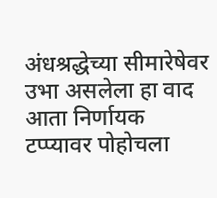अंधश्रद्धेच्या सीमारेषेवर उभा असलेला हा वाद आता निर्णायक टप्प्यावर पोहोचला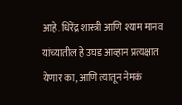आहे. धिरेंद्र शास्त्री आणि श्याम मानव यांच्यातील हे उघड आव्हान प्रत्यक्षात येणार का, आणि त्यातून नेमकं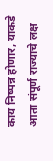काय निष्पन्न होणार, याकडे आता संपूर्ण राज्याचे लक्ष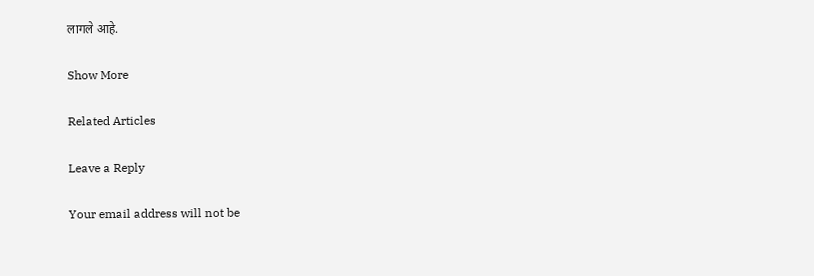लागले आहे.

Show More

Related Articles

Leave a Reply

Your email address will not be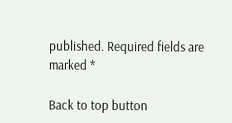published. Required fields are marked *

Back to top button